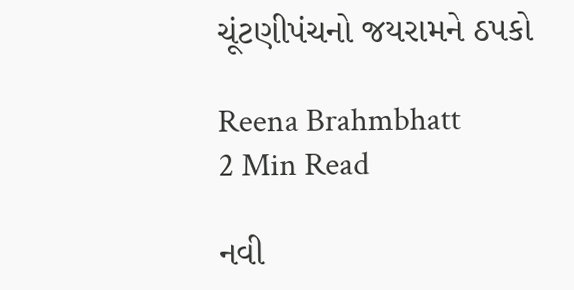ચૂંટણીપંચનો જયરામને ઠપકો

Reena Brahmbhatt
2 Min Read

નવી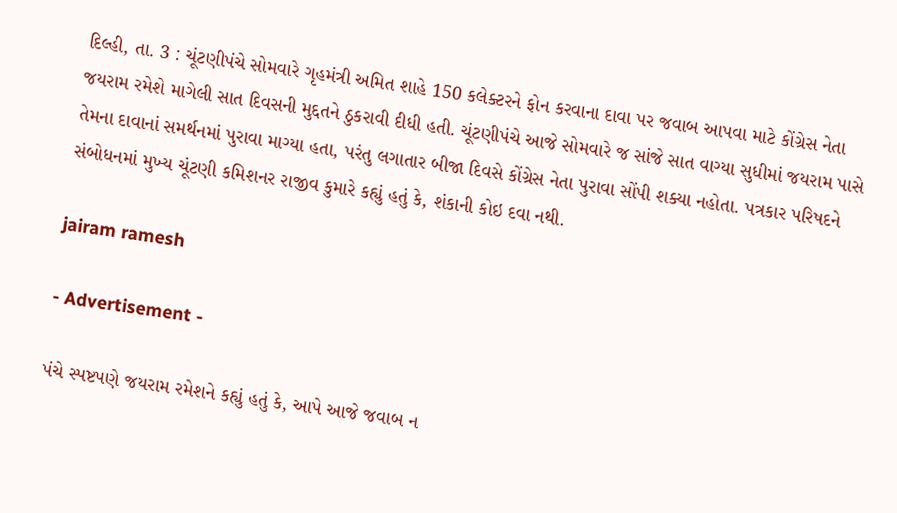દિલ્હી, તા. 3 : ચૂંટણીપંચે સોમવારે ગૃહમંત્રી અમિત શાહે 150 કલેક્ટરને ફોન કરવાના દાવા પર જવાબ આપવા માટે કોંગ્રેસ નેતા જયરામ રમેશે માગેલી સાત દિવસની મુદ્દતને ઠુકરાવી દીધી હતી. ચૂંટણીપંચે આજે સોમવારે જ સાંજે સાત વાગ્યા સુધીમાં જયરામ પાસે તેમના દાવાનાં સમર્થનમાં પુરાવા માગ્યા હતા, પરંતુ લગાતાર બીજા દિવસે કોંગ્રેસ નેતા પુરાવા સોંપી શક્યા નહોતા. પત્રકાર પરિષદને સંબોધનમાં મુખ્ય ચૂંટણી કમિશનર રાજીવ કુમારે કહ્યું હતું કે, શંકાની કોઇ દવા નથી.

jairam ramesh

- Advertisement -

પંચે સ્પષ્ટપણે જયરામ રમેશને કહ્યું હતું કે, આપે આજે જવાબ ન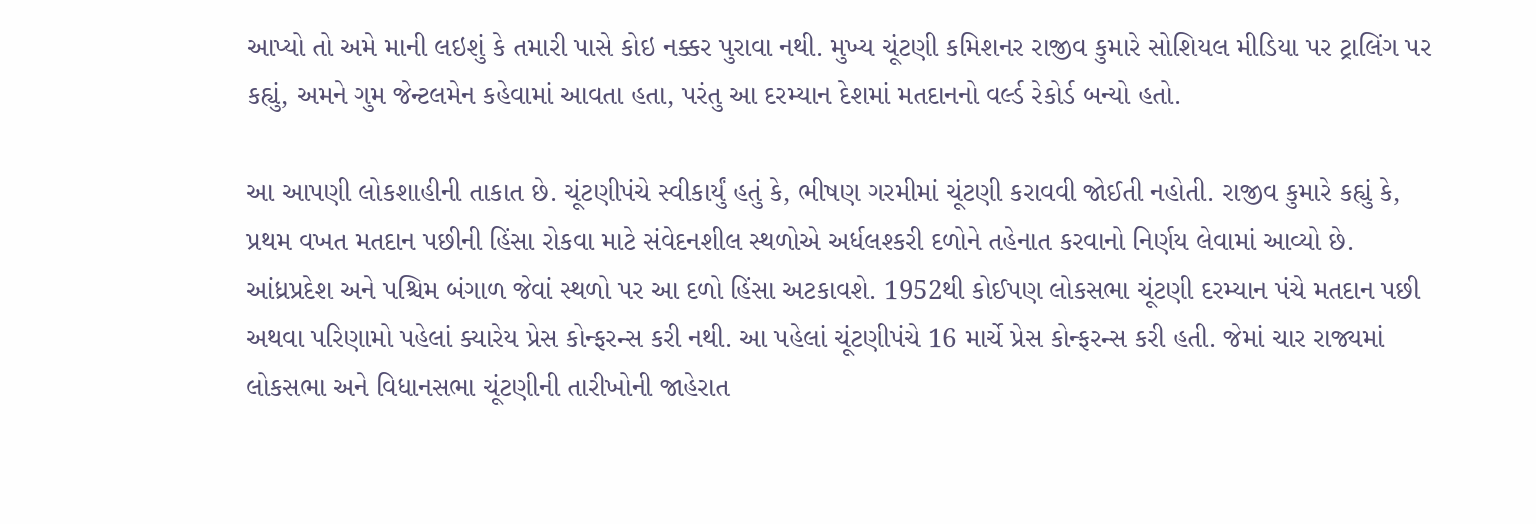આપ્યો તો અમે માની લઇશું કે તમારી પાસે કોઇ નક્કર પુરાવા નથી. મુખ્ય ચૂંટણી કમિશનર રાજીવ કુમારે સોશિયલ મીડિયા પર ટ્રાલિંગ પર કહ્યું, અમને ગુમ જેન્ટલમેન કહેવામાં આવતા હતા, પરંતુ આ દરમ્યાન દેશમાં મતદાનનો વર્લ્ડ રેકોર્ડ બન્યો હતો.

આ આપણી લોકશાહીની તાકાત છે. ચૂંટણીપંચે સ્વીકાર્યું હતું કે, ભીષણ ગરમીમાં ચૂંટણી કરાવવી જોઈતી નહોતી. રાજીવ કુમારે કહ્યું કે, પ્રથમ વખત મતદાન પછીની હિંસા રોકવા માટે સંવેદનશીલ સ્થળોએ અર્ધલશ્કરી દળોને તહેનાત કરવાનો નિર્ણય લેવામાં આવ્યો છે. આંધ્રપ્રદેશ અને પશ્ચિમ બંગાળ જેવાં સ્થળો પર આ દળો હિંસા અટકાવશે. 1952થી કોઈપણ લોકસભા ચૂંટણી દરમ્યાન પંચે મતદાન પછી અથવા પરિણામો પહેલાં ક્યારેય પ્રેસ કોન્ફરન્સ કરી નથી. આ પહેલાં ચૂંટણીપંચે 16 માર્ચે પ્રેસ કોન્ફરન્સ કરી હતી. જેમાં ચાર રાજ્યમાં લોકસભા અને વિધાનસભા ચૂંટણીની તારીખોની જાહેરાત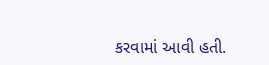કરવામાં આવી હતી.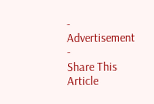- Advertisement -
Share This Article